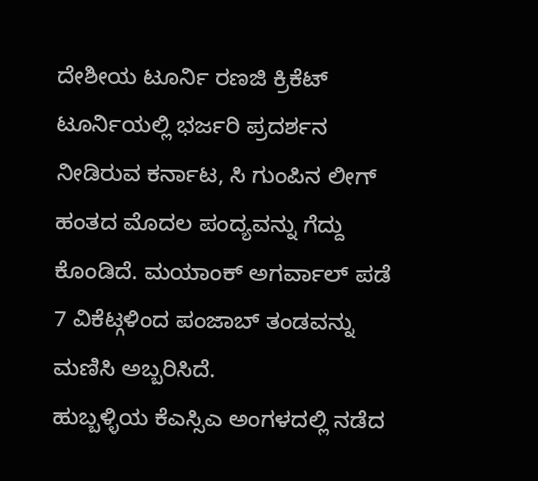ದೇಶೀಯ ಟೂರ್ನಿ ರಣಜಿ ಕ್ರಿಕೆಟ್ ಟೂರ್ನಿಯಲ್ಲಿ ಭರ್ಜರಿ ಪ್ರದರ್ಶನ ನೀಡಿರುವ ಕರ್ನಾಟ, ಸಿ ಗುಂಪಿನ ಲೀಗ್ ಹಂತದ ಮೊದಲ ಪಂದ್ಯವನ್ನು ಗೆದ್ದು ಕೊಂಡಿದೆ. ಮಯಾಂಕ್ ಅಗರ್ವಾಲ್ ಪಡೆ 7 ವಿಕೆಟ್ಗಳಿಂದ ಪಂಜಾಬ್ ತಂಡವನ್ನು ಮಣಿಸಿ ಅಬ್ಬರಿಸಿದೆ.
ಹುಬ್ಬಳ್ಳಿಯ ಕೆಎಸ್ಸಿಎ ಅಂಗಳದಲ್ಲಿ ನಡೆದ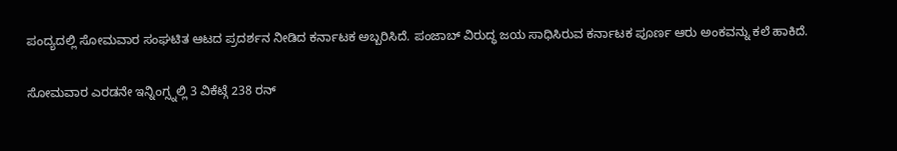ಪಂದ್ಯದಲ್ಲಿ ಸೋಮವಾರ ಸಂಘಟಿತ ಆಟದ ಪ್ರದರ್ಶನ ನೀಡಿದ ಕರ್ನಾಟಕ ಅಬ್ಬರಿಸಿದೆ. ಪಂಜಾಬ್ ವಿರುದ್ಧ ಜಯ ಸಾಧಿಸಿರುವ ಕರ್ನಾಟಕ ಪೂರ್ಣ ಆರು ಅಂಕವನ್ನು ಕಲೆ ಹಾಕಿದೆ.

ಸೋಮವಾರ ಎರಡನೇ ಇನ್ನಿಂಗ್ಸ್ನಲ್ಲಿ 3 ವಿಕೆಟ್ಗೆ 238 ರನ್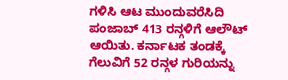ಗಳಿಸಿ ಆಟ ಮುಂದುವರೆಸಿದಿ ಪಂಜಾಬ್ 413 ರನ್ಗಳಿಗೆ ಆಲೌಟ್ ಆಯಿತು. ಕರ್ನಾಟಕ ತಂಡಕ್ಕೆ ಗೆಲುವಿಗೆ 52 ರನ್ಗಳ ಗುರಿಯನ್ನು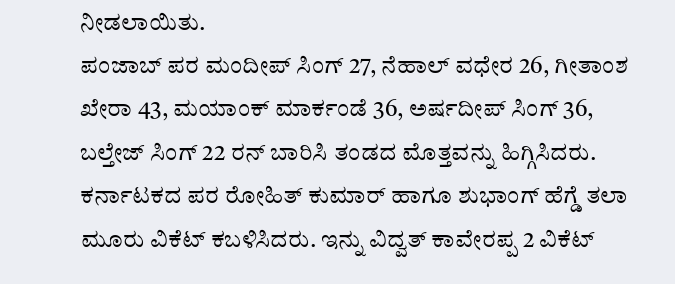ನೀಡಲಾಯಿತು.
ಪಂಜಾಬ್ ಪರ ಮಂದೀಪ್ ಸಿಂಗ್ 27, ನೆಹಾಲ್ ವಧೇರ 26, ಗೀತಾಂಶ ಖೇರಾ 43, ಮಯಾಂಕ್ ಮಾರ್ಕಂಡೆ 36, ಅರ್ಷದೀಪ್ ಸಿಂಗ್ 36, ಬಲ್ತೇಜ್ ಸಿಂಗ್ 22 ರನ್ ಬಾರಿಸಿ ತಂಡದ ಮೊತ್ತವನ್ನು ಹಿಗ್ಗಿಸಿದರು.
ಕರ್ನಾಟಕದ ಪರ ರೋಹಿತ್ ಕುಮಾರ್ ಹಾಗೂ ಶುಭಾಂಗ್ ಹೆಗ್ಡೆ ತಲಾ ಮೂರು ವಿಕೆಟ್ ಕಬಳಿಸಿದರು. ಇನ್ನು ವಿದ್ವತ್ ಕಾವೇರಪ್ಪ 2 ವಿಕೆಟ್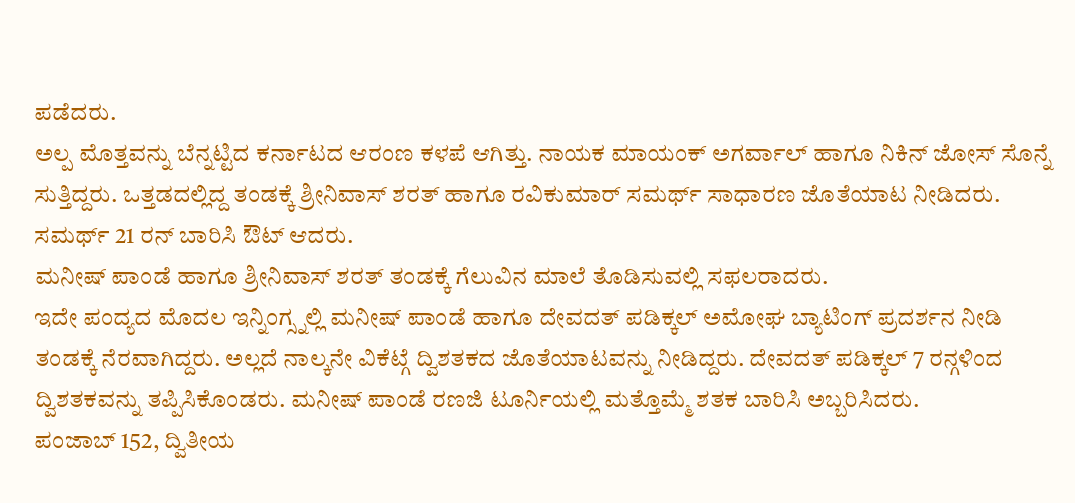ಪಡೆದರು.
ಅಲ್ಪ ಮೊತ್ತವನ್ನು ಬೆನ್ನಟ್ಟಿದ ಕರ್ನಾಟದ ಆರಂಣ ಕಳಪೆ ಆಗಿತ್ತು. ನಾಯಕ ಮಾಯಂಕ್ ಅಗರ್ವಾಲ್ ಹಾಗೂ ನಿಕಿನ್ ಜೋಸ್ ಸೊನ್ನೆ ಸುತ್ತಿದ್ದರು. ಒತ್ತಡದಲ್ಲಿದ್ದ ತಂಡಕ್ಕೆ ಶ್ರೀನಿವಾಸ್ ಶರತ್ ಹಾಗೂ ರವಿಕುಮಾರ್ ಸಮರ್ಥ್ ಸಾಧಾರಣ ಜೊತೆಯಾಟ ನೀಡಿದರು. ಸಮರ್ಥ್ 21 ರನ್ ಬಾರಿಸಿ ಔಟ್ ಆದರು.
ಮನೀಷ್ ಪಾಂಡೆ ಹಾಗೂ ಶ್ರೀನಿವಾಸ್ ಶರತ್ ತಂಡಕ್ಕೆ ಗೆಲುವಿನ ಮಾಲೆ ತೊಡಿಸುವಲ್ಲಿ ಸಫಲರಾದರು.
ಇದೇ ಪಂದ್ಯದ ಮೊದಲ ಇನ್ನಿಂಗ್ಸ್ನಲ್ಲಿ ಮನೀಷ್ ಪಾಂಡೆ ಹಾಗೂ ದೇವದತ್ ಪಡಿಕ್ಕಲ್ ಅಮೋಘ ಬ್ಯಾಟಿಂಗ್ ಪ್ರದರ್ಶನ ನೀಡಿ ತಂಡಕ್ಕೆ ನೆರವಾಗಿದ್ದರು. ಅಲ್ಲದೆ ನಾಲ್ಕನೇ ವಿಕೆಟ್ಗೆ ದ್ವಿಶತಕದ ಜೊತೆಯಾಟವನ್ನು ನೀಡಿದ್ದರು. ದೇವದತ್ ಪಡಿಕ್ಕಲ್ 7 ರನ್ಗಳಿಂದ ದ್ವಿಶತಕವನ್ನು ತಪ್ಪಿಸಿಕೊಂಡರು. ಮನೀಷ್ ಪಾಂಡೆ ರಣಜಿ ಟೂರ್ನಿಯಲ್ಲಿ ಮತ್ತೊಮ್ಮೆ ಶತಕ ಬಾರಿಸಿ ಅಬ್ಬರಿಸಿದರು.
ಪಂಜಾಬ್ 152, ದ್ವಿತೀಯ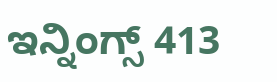ಇನ್ನಿಂಗ್ಸ್ 413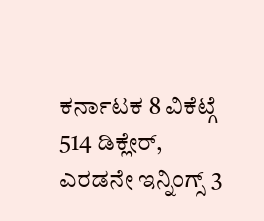ಕರ್ನಾಟಕ 8 ವಿಕೆಟ್ಗೆ 514 ಡಿಕ್ಲೇರ್, ಎರಡನೇ ಇನ್ನಿಂಗ್ಸ್ 3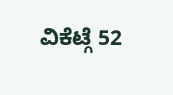ವಿಕೆಟ್ಗೆ 52